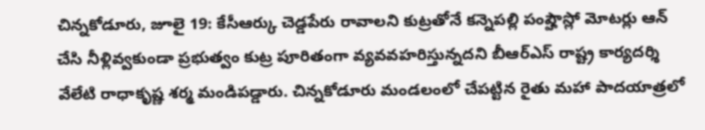చిన్నకోడూరు, జూలై 19: కేసీఆర్కు చెడ్డపేరు రావాలని కుట్రతోనే కన్నెపల్లి పంప్హౌస్లో మోటర్లు ఆన్ చేసి నీళ్లివ్వకుండా ప్రభుత్వం కుట్ర పూరితంగా వ్యవవహరిస్తున్నదని బీఆర్ఎస్ రాష్ట్ర కార్యదర్శి వేలేటి రాధాకృష్ణ శర్మ మండిపడ్డారు. చిన్నకోడూరు మండలంలో చేపట్టిన రైతు మహా పాదయాత్రలో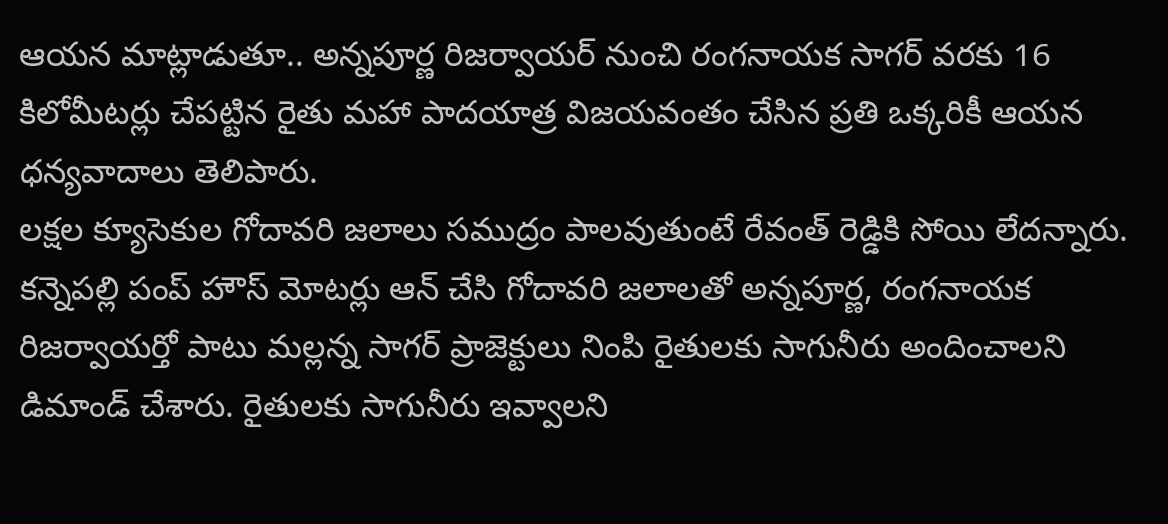ఆయన మాట్లాడుతూ.. అన్నపూర్ణ రిజర్వాయర్ నుంచి రంగనాయక సాగర్ వరకు 16 కిలోమీటర్లు చేపట్టిన రైతు మహా పాదయాత్ర విజయవంతం చేసిన ప్రతి ఒక్కరికీ ఆయన ధన్యవాదాలు తెలిపారు.
లక్షల క్యూసెకుల గోదావరి జలాలు సముద్రం పాలవుతుంటే రేవంత్ రెడ్డికి సోయి లేదన్నారు. కన్నెపల్లి పంప్ హౌస్ మోటర్లు ఆన్ చేసి గోదావరి జలాలతో అన్నపూర్ణ, రంగనాయక రిజర్వాయర్తో పాటు మల్లన్న సాగర్ ప్రాజెక్టులు నింపి రైతులకు సాగునీరు అందించాలని డిమాండ్ చేశారు. రైతులకు సాగునీరు ఇవ్వాలని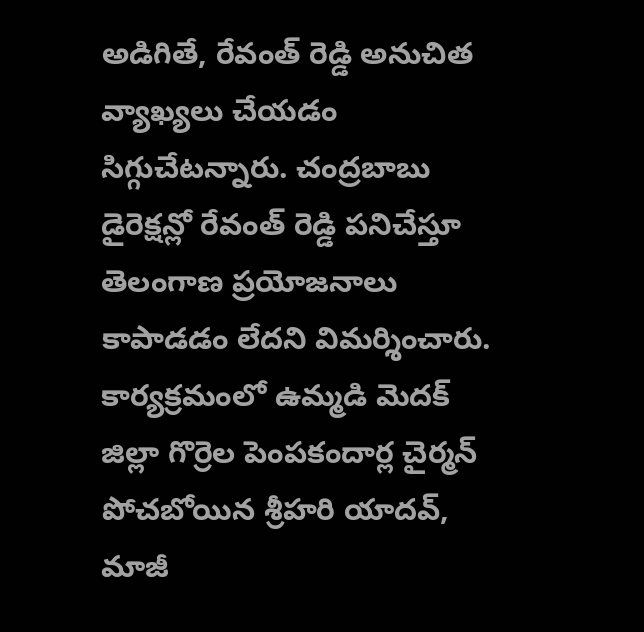అడిగితే, రేవంత్ రెడ్డి అనుచిత వ్యాఖ్యలు చేయడం సిగ్గుచేటన్నారు. చంద్రబాబు డైరెక్షన్లో రేవంత్ రెడ్డి పనిచేస్తూ తెలంగాణ ప్రయోజనాలు కాపాడడం లేదని విమర్శించారు.
కార్యక్రమంలో ఉమ్మడి మెదక్ జిల్లా గొర్రెల పెంపకందార్ల చైర్మన్ పోచబోయిన శ్రీహరి యాదవ్, మాజీ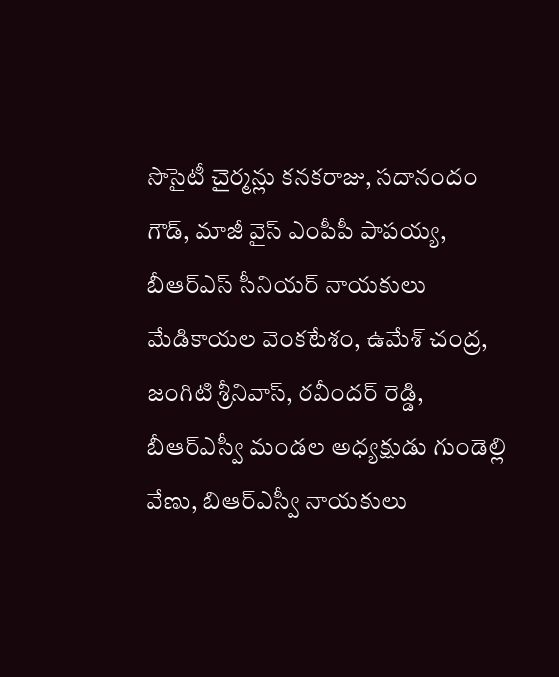సొసైటీ చైర్మన్లు కనకరాజు, సదానందం గౌడ్, మాజీ వైస్ ఎంపీపీ పాపయ్య, బీఆర్ఎస్ సీనియర్ నాయకులు మేడికాయల వెంకటేశం, ఉమేశ్ చంద్ర, జంగిటి శ్రీనివాస్, రవీందర్ రెడ్డి, బీఆర్ఎస్వీ మండల అధ్యక్షుడు గుండెల్లి వేణు, బిఆర్ఎస్వీ నాయకులు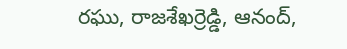రఘు, రాజశేఖర్రెడ్డి, ఆనంద్,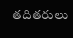తదితరులు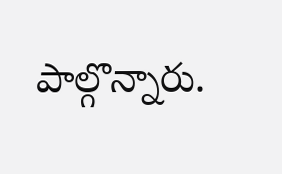పాల్గొన్నారు.